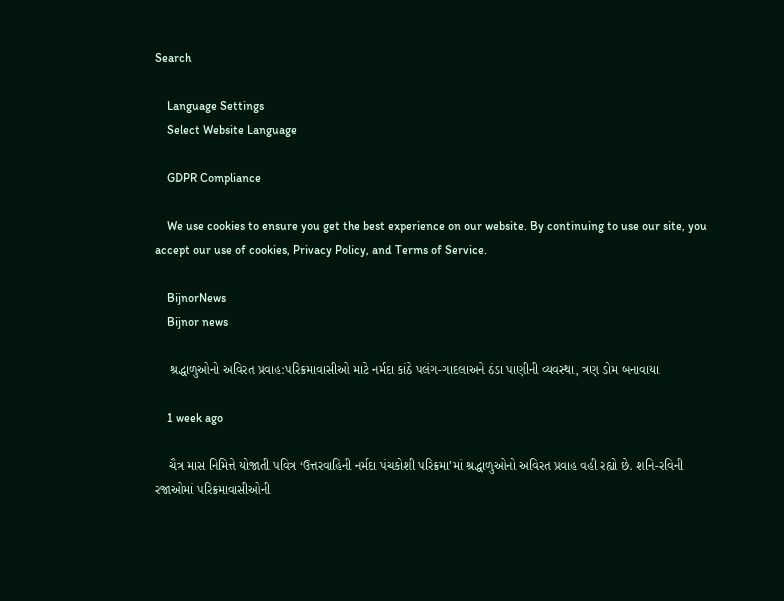Search

    Language Settings
    Select Website Language

    GDPR Compliance

    We use cookies to ensure you get the best experience on our website. By continuing to use our site, you accept our use of cookies, Privacy Policy, and Terms of Service.

    BijnorNews
    Bijnor news

    શ્રદ્ધાળુઓનો અવિરત પ્રવાહ:પરિક્રમાવાસીઓ માટે નર્મદા કાંઠે પલંગ-ગાદલાઅને ઠંડા પાણીની વ્યવસ્થા, ત્રણ ડોમ બનાવાયા

    1 week ago

    ચૈત્ર માસ નિમિત્તે યોજાતી પવિત્ર ‘ઉત્તરવાહિની નર્મદા પંચકોશી પરિક્રમા’માં શ્રદ્ધાળુઓનો અવિરત પ્રવાહ વહી રહ્યો છે. શનિ-રવિની રજાઓમાં પરિક્રમાવાસીઓની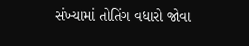સંખ્યામાં તોતિંગ વધારો જોવા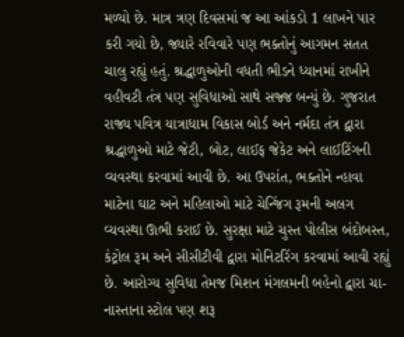મળ્યો છે. માત્ર ત્રણ દિવસમાં જ આ આંકડો 1 લાખને પાર કરી ગયો છે, જ્યારે રવિવારે પણ ભક્તોનું આગમન સતત ચાલુ રહ્યું હતું. શ્રદ્ધાળુઓની વધતી ભીડને ધ્યાનમાં રાખીને વહીવટી તંત્ર પણ સુવિધાઓ સાથે સજ્જ બન્યું છે. ગુજરાત રાજ્ય પવિત્ર યાત્રાધામ વિકાસ બોર્ડ અને નર્મદા તંત્ર દ્વારા શ્રદ્ધાળુઓ માટે જેટી, બોટ, લાઈફ જેકેટ અને લાઈટિંગની વ્યવસ્થા કરવામાં આવી છે. આ ઉપરાંત, ભક્તોને ન્હાવા માટેના ઘાટ અને મહિલાઓ માટે ચેન્જિંગ રૂમની અલગ વ્યવસ્થા ઊભી કરાઈ છે. સુરક્ષા માટે ચુસ્ત પોલીસ બંદોબસ્ત, કંટ્રોલ રૂમ અને સીસીટીવી દ્વારા મોનિટરિંગ કરવામાં આવી રહ્યું છે. આરોગ્ય સુવિધા તેમજ મિશન મંગલમની બહેનો દ્વારા ચા-નાસ્તાના સ્ટોલ પણ શરૂ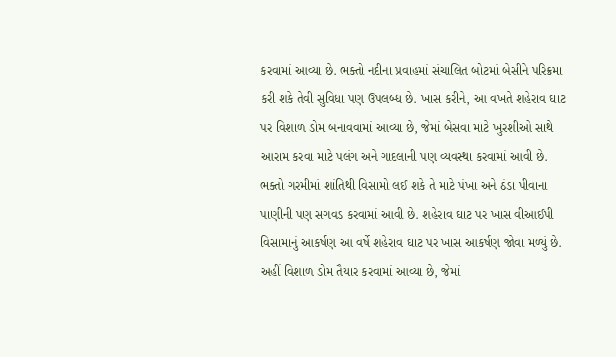કરવામાં આવ્યા છે. ભક્તો નદીના પ્રવાહમાં સંચાલિત બોટમાં બેસીને પરિક્રમા કરી શકે તેવી સુવિધા પણ ઉપલબ્ધ છે. ખાસ કરીને, આ વખતે શહેરાવ ઘાટ પર વિશાળ ડોમ બનાવવામાં આવ્યા છે, જેમાં બેસવા માટે ખુરશીઓ સાથે આરામ કરવા માટે પલંગ અને ગાદલાની પણ વ્યવસ્થા કરવામાં આવી છે. ભક્તો ગરમીમાં શાંતિથી વિસામો લઈ શકે તે માટે પંખા અને ઠંડા પીવાના પાણીની પણ સગવડ કરવામાં આવી છે. શહેરાવ ઘાટ પર ખાસ વીઆઈપી વિસામાનું આકર્ષણ આ વર્ષે શહેરાવ ઘાટ પર ખાસ આકર્ષણ જોવા મળ્યું છે. અહીં વિશાળ ડોમ તૈયાર કરવામાં આવ્યા છે, જેમાં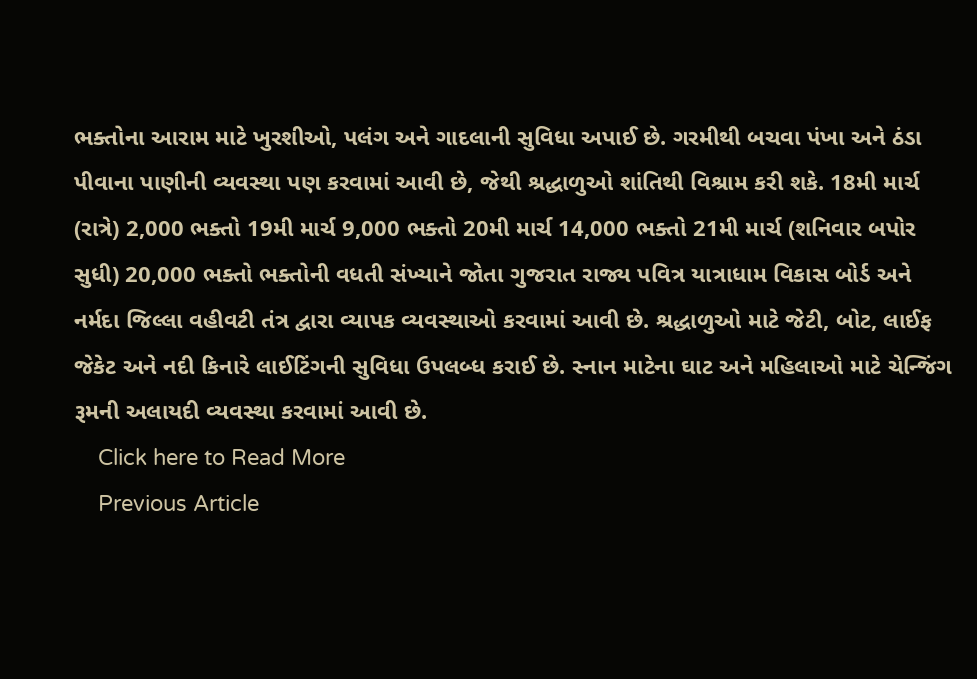ભક્તોના આરામ માટે ખુરશીઓ, પલંગ અને ગાદલાની સુવિધા અપાઈ છે. ગરમીથી બચવા પંખા અને ઠંડા પીવાના પાણીની વ્યવસ્થા પણ કરવામાં આવી છે, જેથી શ્રદ્ધાળુઓ શાંતિથી વિશ્રામ કરી શકે. 18મી માર્ચ (રાત્રે) 2,000 ભક્તો 19મી માર્ચ 9,000 ભક્તો 20મી માર્ચ 14,000 ભક્તો 21મી માર્ચ (શનિવાર બપોર સુધી) 20,000 ભક્તો ભક્તોની વધતી સંખ્યાને જોતા ગુજરાત રાજ્ય પવિત્ર યાત્રાધામ વિકાસ બોર્ડ અને નર્મદા જિલ્લા વહીવટી તંત્ર દ્વારા વ્યાપક વ્યવસ્થાઓ કરવામાં આવી છે. શ્રદ્ધાળુઓ માટે જેટી, બોટ, લાઈફ જેકેટ અને નદી કિનારે લાઈટિંગની સુવિધા ઉપલબ્ધ કરાઈ છે. સ્નાન માટેના ઘાટ અને મહિલાઓ માટે ચેન્જિંગ રૂમની અલાયદી વ્યવસ્થા કરવામાં આવી છે.
    Click here to Read More
    Previous Article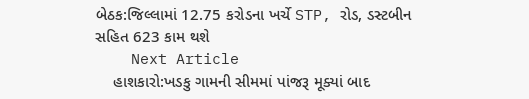બેઠક:જિલ્લામાં 12.75 કરોડના ખર્ચે STP, રોડ, ડસ્ટબીન સહિત 623 કામ થશે
    Next Article
    હાશકારો:ખડકુ ગામની સીમમાં પાંજરૂ મૂક્યાં બાદ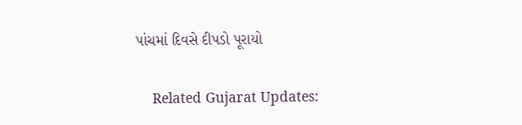પાંચમાં દિવસે દીપડો પૂરાયો

    Related Gujarat Updates: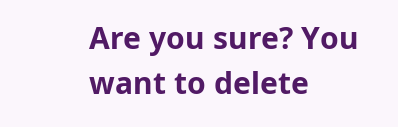Are you sure? You want to delete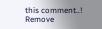this comment..! Remove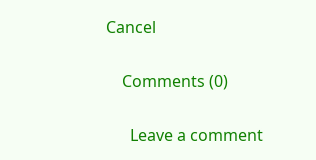Cancel

    Comments (0)

      Leave a comment